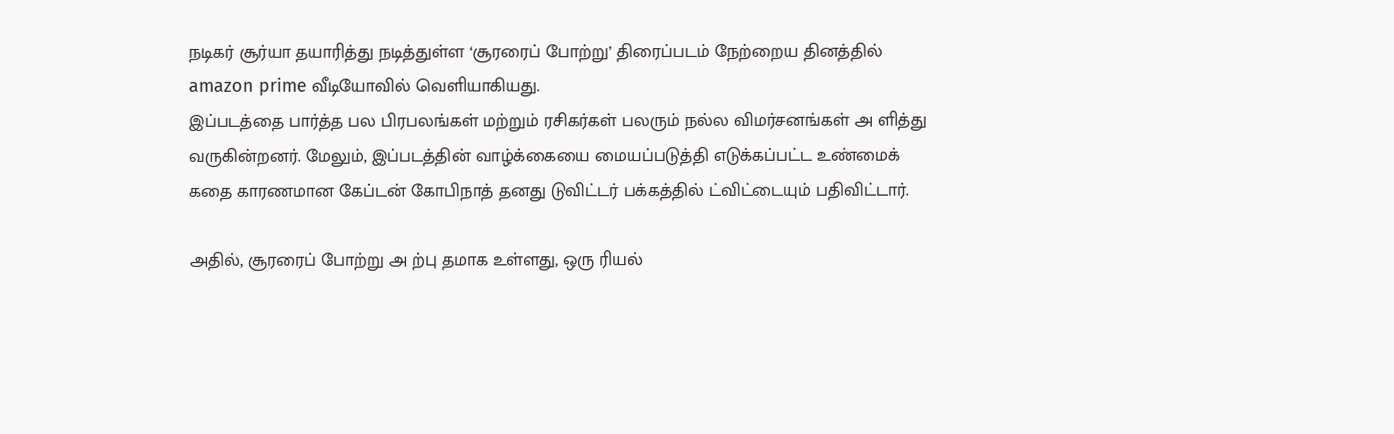நடிகர் சூர்யா தயாரித்து நடித்துள்ள ‘சூரரைப் போற்று’ திரைப்படம் நேற்றைய தினத்தில் amazon prime வீடியோவில் வெளியாகியது.
இப்படத்தை பார்த்த பல பிரபலங்கள் மற்றும் ரசிகர்கள் பலரும் நல்ல விமர்சனங்கள் அ ளித்து வருகின்றனர். மேலும், இப்படத்தின் வாழ்க்கையை மையப்படுத்தி எடுக்கப்பட்ட உண்மைக் கதை காரணமான கேப்டன் கோபிநாத் தனது டுவிட்டர் பக்கத்தில் ட்விட்டையும் பதிவிட்டார்.

அதில், சூரரைப் போற்று அ ற்பு தமாக உள்ளது, ஒரு ரியல்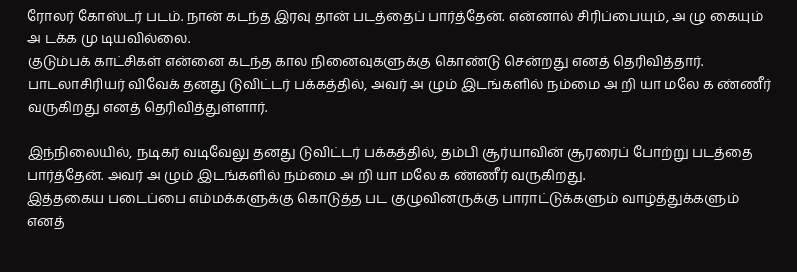ரோலர் கோஸ்டர் படம். நான் கடந்த இரவு தான் படத்தைப் பார்த்தேன். என்னால் சிரிப்பையும், அ ழு கையும் அ டக்க மு டியவில்லை.
குடும்பக் காட்சிகள் என்னை கடந்த கால நினைவுகளுக்கு கொண்டு சென்றது எனத் தெரிவித்தார்.
பாடலாசிரியர் விவேக் தனது டுவிட்டர் பக்கத்தில், அவர் அ ழும் இடங்களில் நம்மை அ றி யா மலே க ண்ணீர் வருகிறது எனத் தெரிவித்துள்ளார்.

இந்நிலையில், நடிகர் வடிவேலு தனது டுவிட்டர் பக்கத்தில், தம்பி சூர்யாவின் சூரரைப் போற்று படத்தை பார்த்தேன். அவர் அ ழும் இடங்களில் நம்மை அ றி யா மலே க ண்ணீர் வருகிறது.
இத்தகைய படைப்பை எம்மக்களுக்கு கொடுத்த பட குழுவினருக்கு பாராட்டுக்களும் வாழ்த்துக்களும் எனத்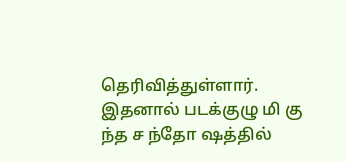தெரிவித்துள்ளார். இதனால் படக்குழு மி கு ந்த ச ந்தோ ஷத்தில்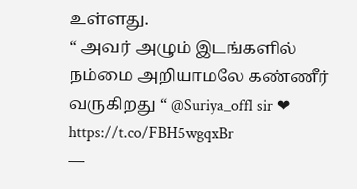உள்ளது.
“ அவர் அழும் இடங்களில் நம்மை அறியாமலே கண்ணீர் வருகிறது “ @Suriya_offl sir ❤ https://t.co/FBH5wgqxBr
—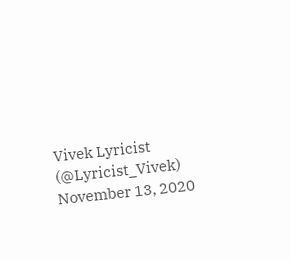Vivek Lyricist (@Lyricist_Vivek) November 13, 2020